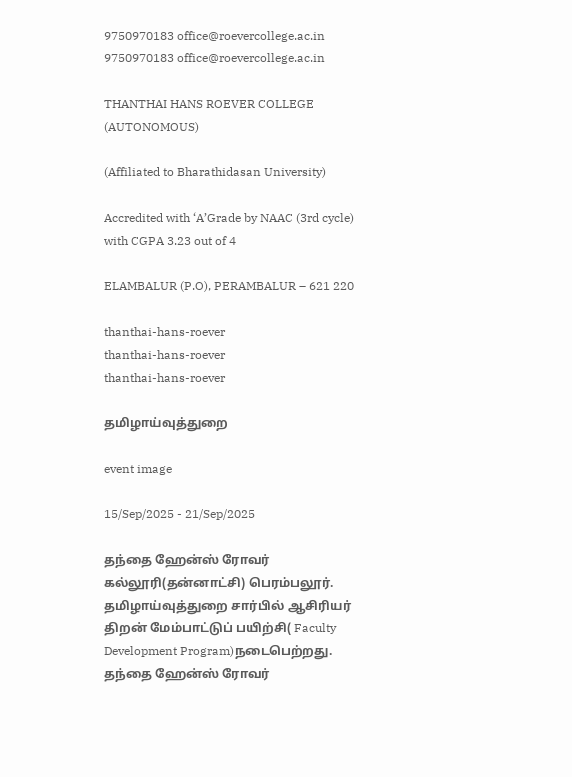9750970183 office@roevercollege.ac.in
9750970183 office@roevercollege.ac.in

THANTHAI HANS ROEVER COLLEGE (AUTONOMOUS)

(Affiliated to Bharathidasan University)

Accredited with ‘A’Grade by NAAC (3rd cycle) with CGPA 3.23 out of 4

ELAMBALUR (P.O), PERAMBALUR – 621 220

thanthai-hans-roever
thanthai-hans-roever
thanthai-hans-roever

தமிழாய்வுத்துறை

event image

15/Sep/2025 - 21/Sep/2025

தந்தை ஹேன்ஸ் ரோவர்  கல்லூரி(தன்னாட்சி) பெரம்பலூர்.   தமிழாய்வுத்துறை சார்பில் ஆசிரியர் திறன் மேம்பாட்டுப் பயிற்சி( Faculty Development Program)நடைபெற்றது.   தந்தை ஹேன்ஸ் ரோவர்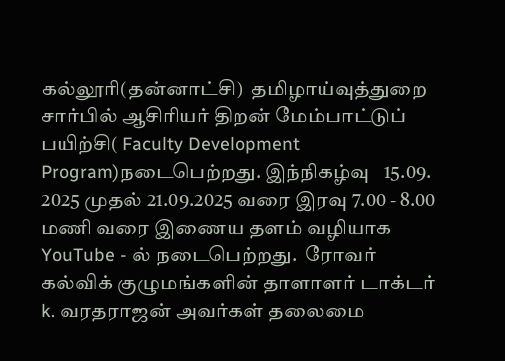கல்லூரி(தன்னாட்சி)  தமிழாய்வுத்துறை   சார்பில் ஆசிரியர் திறன் மேம்பாட்டுப் பயிற்சி( Faculty Development Program)நடைபெற்றது. இந்நிகழ்வு   15.09. 2025 முதல் 21.09.2025 வரை இரவு 7.00 - 8.00 மணி வரை இணைய தளம் வழியாக YouTube - ல் நடைபெற்றது.  ரோவர் கல்விக் குழுமங்களின் தாளாளர் டாக்டர் k. வரதராஜன் அவர்கள் தலைமை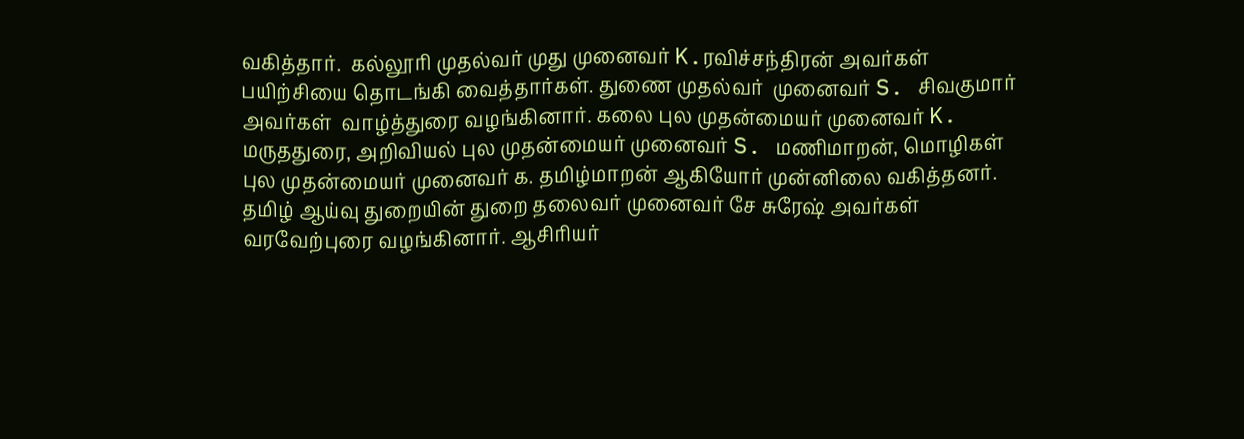வகித்தார்.  கல்லூரி முதல்வர் முது முனைவர் K.ரவிச்சந்திரன் அவர்கள் பயிற்சியை தொடங்கி வைத்தார்கள். துணை முதல்வர்  முனைவர் S. சிவகுமார் அவர்கள்  வாழ்த்துரை வழங்கினார். கலை புல முதன்மையர் முனைவர் K. மருததுரை, அறிவியல் புல முதன்மையர் முனைவர் S. மணிமாறன், மொழிகள் புல முதன்மையர் முனைவர் க. தமிழ்மாறன் ஆகியோர் முன்னிலை வகித்தனர்.  தமிழ் ஆய்வு துறையின் துறை தலைவர் முனைவர் சே சுரேஷ் அவர்கள் வரவேற்புரை வழங்கினார். ஆசிரியர்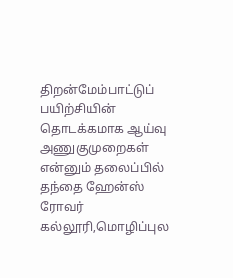திறன்மேம்பாட்டுப் பயிற்சியின் தொடக்கமாக ஆய்வு அணுகுமுறைகள் என்னும் தலைப்பில் தந்தை ஹேன்ஸ் ரோவர் கல்லூரி,மொழிப்புல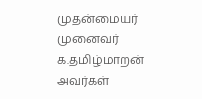முதன்மையர் முனைவர் க.தமிழ்மாறன் அவர்கள்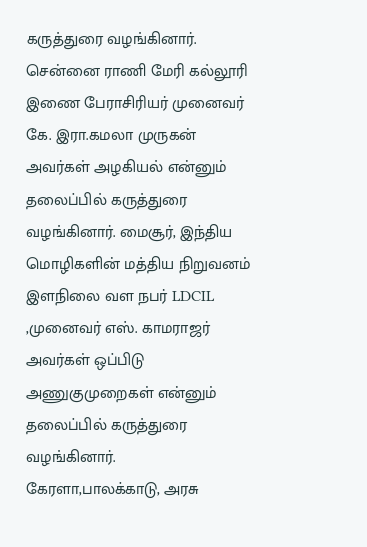கருத்துரை வழங்கினார். சென்னை ராணி மேரி கல்லூரி இணை பேராசிரியர் முனைவர் கே. இரா.கமலா முருகன் அவர்கள் அழகியல் என்னும் தலைப்பில் கருத்துரை வழங்கினார். மைசூர், இந்திய மொழிகளின் மத்திய நிறுவனம் இளநிலை வள நபர் LDCIL ,முனைவர் எஸ். காமராஜர் அவர்கள் ஒப்பிடு அணுகுமுறைகள் என்னும் தலைப்பில் கருத்துரை வழங்கினார். கேரளா,பாலக்காடு, அரசு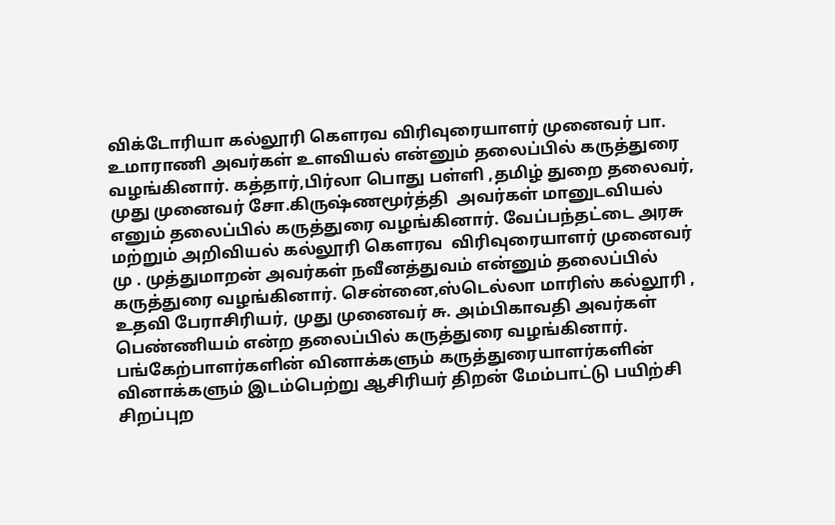விக்டோரியா கல்லூரி கௌரவ விரிவுரையாளர் முனைவர் பா. உமாராணி அவர்கள் உளவியல் என்னும் தலைப்பில் கருத்துரை வழங்கினார். கத்தார்,பிர்லா பொது பள்ளி ,தமிழ் துறை தலைவர், முது முனைவர் சோ.கிருஷ்ணமூர்த்தி  அவர்கள் மானுடவியல் எனும் தலைப்பில் கருத்துரை வழங்கினார். வேப்பந்தட்டை அரசு மற்றும் அறிவியல் கல்லூரி கௌரவ  விரிவுரையாளர் முனைவர் மு . முத்துமாறன் அவர்கள் நவீனத்துவம் என்னும் தலைப்பில் கருத்துரை வழங்கினார். சென்னை,ஸ்டெல்லா மாரிஸ் கல்லூரி , உதவி பேராசிரியர், முது முனைவர் சு. அம்பிகாவதி அவர்கள் பெண்ணியம் என்ற தலைப்பில் கருத்துரை வழங்கினார். பங்கேற்பாளர்களின் வினாக்களும் கருத்துரையாளர்களின் வினாக்களும் இடம்பெற்று ஆசிரியர் திறன் மேம்பாட்டு பயிற்சி சிறப்புற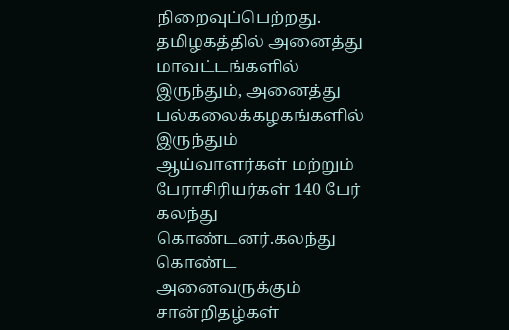நிறைவுப்பெற்றது. தமிழகத்தில் அனைத்து மாவட்டங்களில் இருந்தும், அனைத்து பல்கலைக்கழகங்களில் இருந்தும் ஆய்வாளர்கள் மற்றும் பேராசிரியர்கள் 140 பேர் கலந்து கொண்டனர்.கலந்து கொண்ட அனைவருக்கும் சான்றிதழ்கள்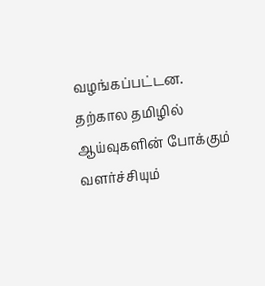வழங்கப்பட்டன. தற்கால தமிழில் ஆய்வுகளின் போக்கும் வளர்ச்சியும்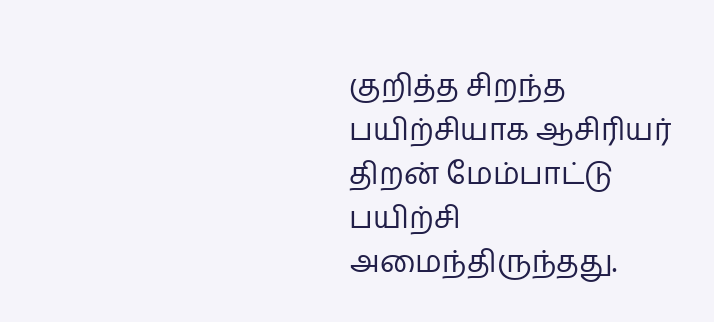குறித்த சிறந்த பயிற்சியாக ஆசிரியர் திறன் மேம்பாட்டு பயிற்சி அமைந்திருந்தது.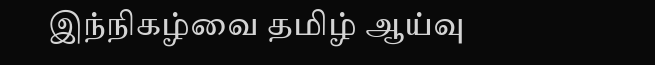இந்நிகழ்வை தமிழ் ஆய்வு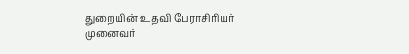துறையின் உதவி பேராசிரியர் முனைவர்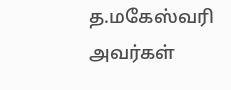த.மகேஸ்வரி அவர்கள்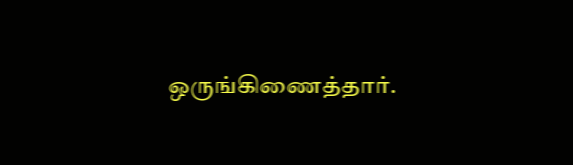ஒருங்கிணைத்தார்.